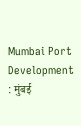Mumbai Port Development : मुंबई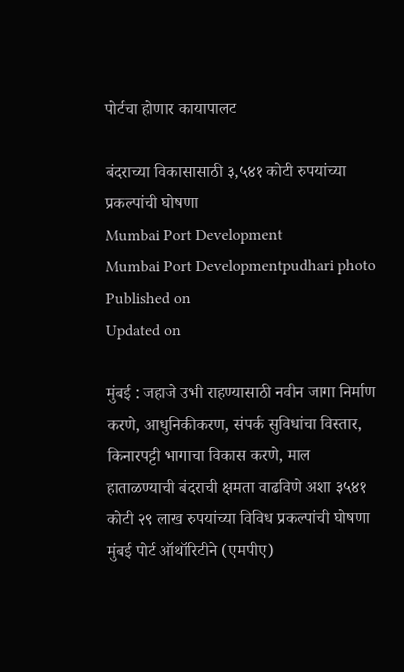पोर्टचा होणार कायापालट

बंदराच्या विकासासाठी ३,५४१ कोटी रुपयांच्या प्रकल्पांची घोषणा
Mumbai Port Development
Mumbai Port Developmentpudhari photo
Published on
Updated on

मुंबई : जहाजे उभी राहण्यासाठी नवीन जागा निर्माण करणे, आधुनिकीकरण, संपर्क सुविधांचा विस्तार, किनारपट्टी भागाचा विकास करणे, माल हाताळण्याची बंदराची क्षमता वाढविणे अशा ३५४१ कोटी २९ लाख रुपयांच्या विविध प्रकल्पांची घोषणा मुंबई पोर्ट ऑथॉरिटीने (एमपीए)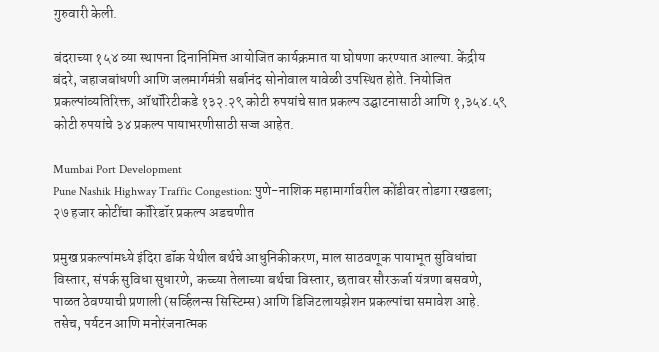गुरुवारी केली.

बंदराच्या १५४ व्या स्थापना दिनानिमित्त आयोजित कार्यक्रमात या घोषणा करण्यात आल्या. केंद्रीय बंदरे, जहाजबांधणी आणि जलमार्गमंत्री सर्बानंद सोनोवाल यावेळी उपस्थित होते. नियोजित प्रकल्पांव्यतिरिक्त, ऑथॉरिटीकडे १३२.२९ कोटी रुपयांचे सात प्रकल्प उद्घाटनासाठी आणि १,३५४.५९ कोटी रुपयांचे ३४ प्रकल्प पायाभरणीसाठी सज्ज आहेत.

Mumbai Port Development
Pune Nashik Highway Traffic Congestion: पुणे-नाशिक महामार्गावरील कोंडीवर तोडगा रखडला; २७ हजार कोटींचा कॉरिडॉर प्रकल्प अडचणीत

प्रमुख प्रकल्पांमध्ये इंदिरा डॉक येथील बर्थचे आधुनिकीकरण, माल साठवणूक पायाभूत सुविधांचा विस्तार, संपर्क सुविधा सुधारणे, कच्च्या तेलाच्या बर्थचा विस्तार, छतावर सौरऊर्जा यंत्रणा बसवणे, पाळत ठेवण्याची प्रणाली (सर्व्हिलन्स सिस्टिम्स) आणि डिजिटलायझेशन प्रकल्पांचा समावेश आहे. तसेच, पर्यटन आणि मनोरंजनात्मक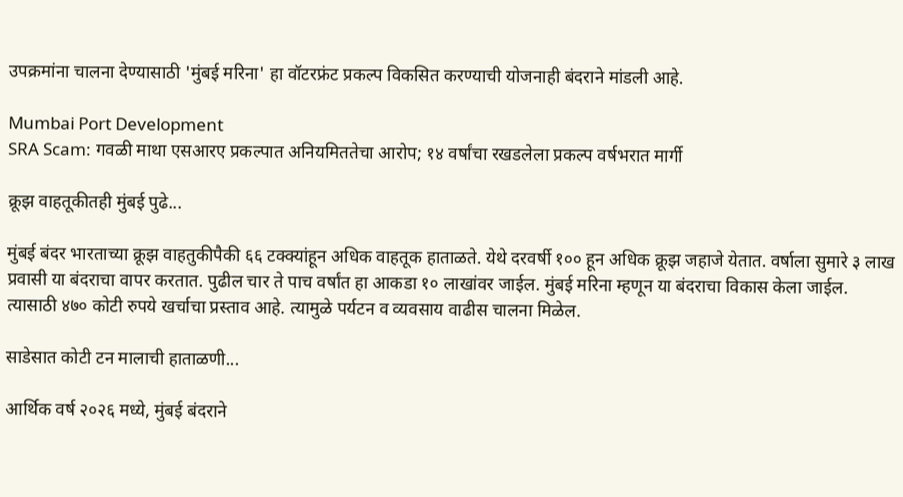उपक्रमांना चालना देण्यासाठी 'मुंबई मरिना' हा वॉटरफ्रंट प्रकल्प विकसित करण्याची योजनाही बंदराने मांडली आहे.

Mumbai Port Development
SRA Scam: गवळी माथा एसआरए प्रकल्पात अनियमिततेचा आरोप; १४ वर्षांचा रखडलेला प्रकल्प वर्षभरात मार्गी

क्रूझ वाहतूकीतही मुंबई पुढे...

मुंबई बंदर भारताच्या क्रूझ वाहतुकीपैकी ६६ टक्क्यांहून अधिक वाहतूक हाताळते. येथे दरवर्षी १०० हून अधिक क्रूझ जहाजे येतात. वर्षाला सुमारे ३ लाख प्रवासी या बंदराचा वापर करतात. पुढील चार ते पाच वर्षांत हा आकडा १० लाखांवर जाईल. मुंबई मरिना म्हणून या बंदराचा विकास केला जाईल. त्यासाठी ४७० कोटी रुपये खर्चाचा प्रस्ताव आहे. त्यामुळे पर्यटन व व्यवसाय वाढीस चालना मिळेल.

साडेसात कोटी टन मालाची हाताळणी...

आर्थिक वर्ष २०२६ मध्ये, मुंबई बंदराने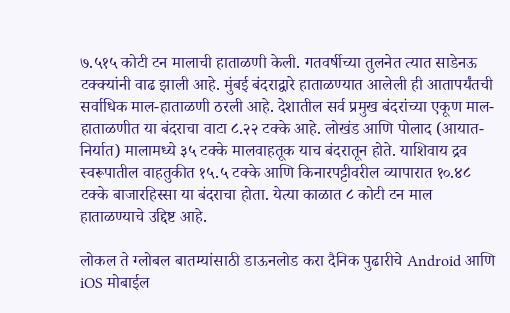७.५१५ कोटी टन मालाची हाताळणी केली. गतवर्षीच्या तुलनेत त्यात साडेनऊ टक्क्यांनी वाढ झाली आहे. मुंबई बंदराद्वारे हाताळण्यात आलेली ही आतापर्यंतची सर्वाधिक माल-हाताळणी ठरली आहे. देशातील सर्व प्रमुख बंदरांच्या एकूण माल-हाताळणीत या बंदराचा वाटा ८.२२ टक्के आहे. लोखंड आणि पोलाद (आयात-निर्यात) मालामध्ये ३५ टक्के मालवाहतूक याच बंदरातून होते. याशिवाय द्रव स्वरूपातील वाहतुकीत १५.५ टक्के आणि किनारपट्टीवरील व्यापारात १०.४८ टक्के बाजारहिस्सा या बंदराचा होता. येत्या काळात ८ कोटी टन माल हाताळण्याचे उद्दिष्ट आहे.

लोकल ते ग्लोबल बातम्यांसाठी डाऊनलोड करा दैनिक पुढारीचे Android आणि iOS मोबाईल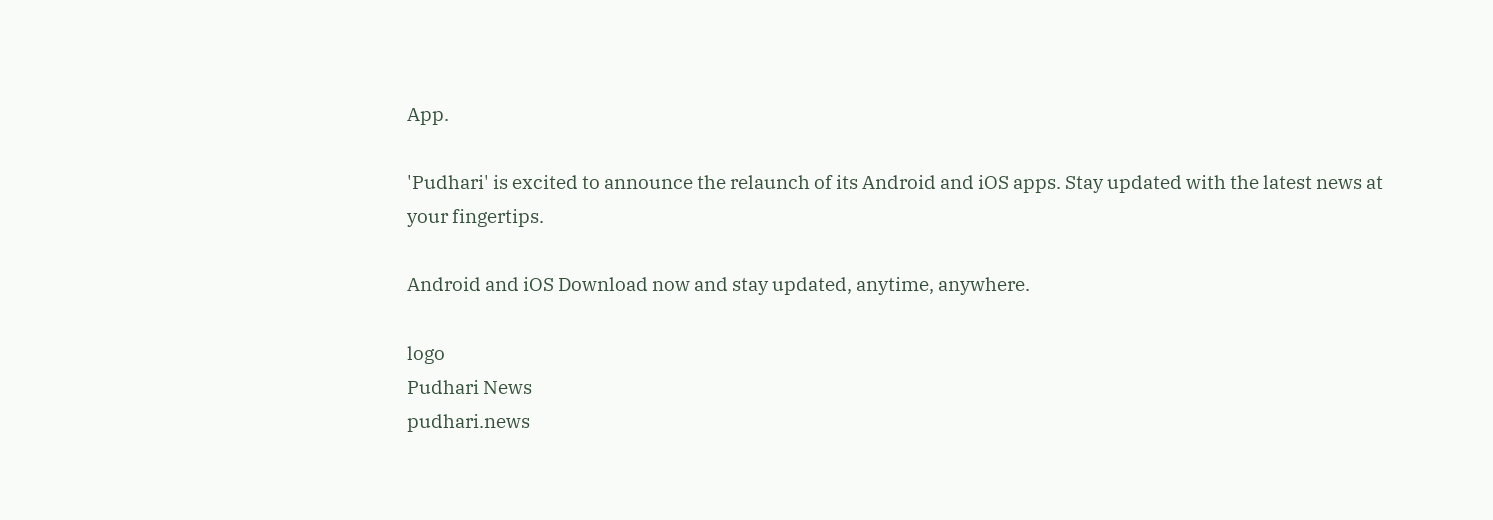App.

'Pudhari' is excited to announce the relaunch of its Android and iOS apps. Stay updated with the latest news at your fingertips.

Android and iOS Download now and stay updated, anytime, anywhere.

logo
Pudhari News
pudhari.news